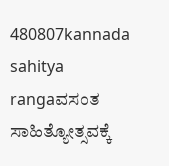480807kannada sahitya rangaವಸಂತ ಸಾಹಿತ್ಯೋತ್ಸವಕ್ಕೆ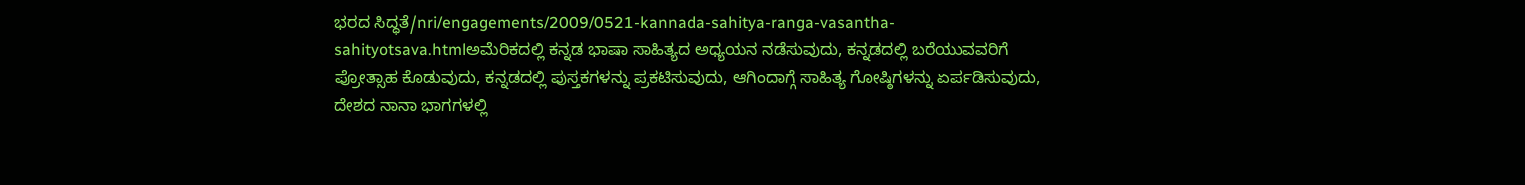ಭರದ ಸಿದ್ಧತೆ/nri/engagements/2009/0521-kannada-sahitya-ranga-vasantha-sahityotsava.htmlಅಮೆರಿಕದಲ್ಲಿ ಕನ್ನಡ ಭಾಷಾ ಸಾಹಿತ್ಯದ ಅಧ್ಯಯನ ನಡೆಸುವುದು, ಕನ್ನಡದಲ್ಲಿ ಬರೆಯುವವರಿಗೆ ಪ್ರೋತ್ಸಾಹ ಕೊಡುವುದು, ಕನ್ನಡದಲ್ಲಿ ಪುಸ್ತಕಗಳನ್ನು ಪ್ರಕಟಿಸುವುದು, ಆಗಿಂದಾಗ್ಗೆ ಸಾಹಿತ್ಯ ಗೋಷ್ಠಿಗಳನ್ನು ಏರ್ಪಡಿಸುವುದು, ದೇಶದ ನಾನಾ ಭಾಗಗಳಲ್ಲಿ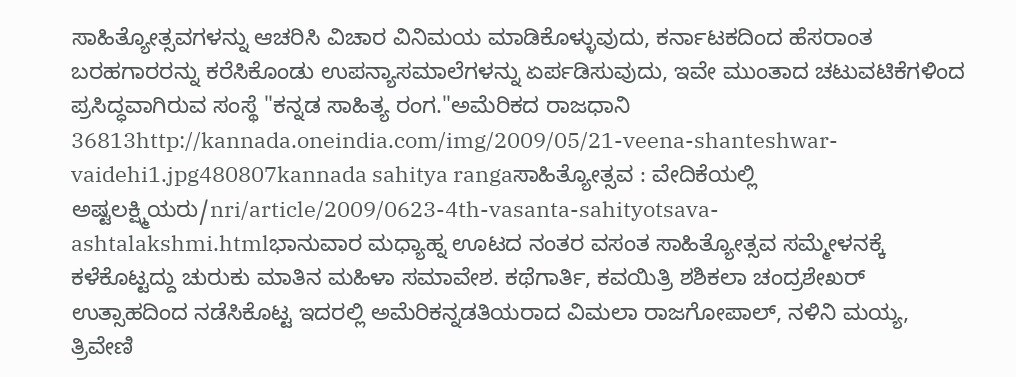ಸಾಹಿತ್ಯೋತ್ಸವಗಳನ್ನು ಆಚರಿಸಿ ವಿಚಾರ ವಿನಿಮಯ ಮಾಡಿಕೊಳ್ಳುವುದು, ಕರ್ನಾಟಕದಿಂದ ಹೆಸರಾಂತ ಬರಹಗಾರರನ್ನು ಕರೆಸಿಕೊಂಡು ಉಪನ್ಯಾಸಮಾಲೆಗಳನ್ನು ಏರ್ಪಡಿಸುವುದು, ಇವೇ ಮುಂತಾದ ಚಟುವಟಿಕೆಗಳಿಂದ ಪ್ರಸಿದ್ಧವಾಗಿರುವ ಸಂಸ್ಥೆ "ಕನ್ನಡ ಸಾಹಿತ್ಯ ರಂಗ."ಅಮೆರಿಕದ ರಾಜಧಾನಿ 36813http://kannada.oneindia.com/img/2009/05/21-veena-shanteshwar-vaidehi1.jpg480807kannada sahitya rangaಸಾಹಿತ್ಯೋತ್ಸವ : ವೇದಿಕೆಯಲ್ಲಿ ಅಷ್ಟಲಕ್ಷ್ಮಿಯರು/nri/article/2009/0623-4th-vasanta-sahityotsava-ashtalakshmi.htmlಭಾನುವಾರ ಮಧ್ಯಾಹ್ನ ಊಟದ ನಂತರ ವಸಂತ ಸಾಹಿತ್ಯೋತ್ಸವ ಸಮ್ಮೇಳನಕ್ಕೆ ಕಳೆಕೊಟ್ಟದ್ದು ಚುರುಕು ಮಾತಿನ ಮಹಿಳಾ ಸಮಾವೇಶ. ಕಥೆಗಾರ್ತಿ, ಕವಯಿತ್ರಿ ಶಶಿಕಲಾ ಚಂದ್ರಶೇಖರ್ ಉತ್ಸಾಹದಿಂದ ನಡೆಸಿಕೊಟ್ಟ ಇದರಲ್ಲಿ ಅಮೆರಿಕನ್ನಡತಿಯರಾದ ವಿಮಲಾ ರಾಜಗೋಪಾಲ್, ನಳಿನಿ ಮಯ್ಯ, ತ್ರಿವೇಣಿ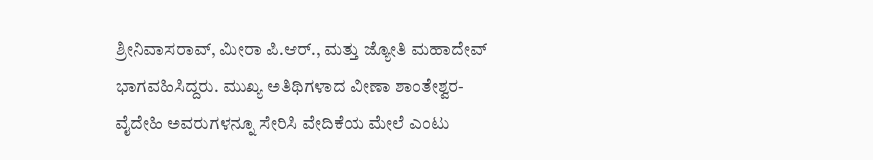ಶ್ರೀನಿವಾಸರಾವ್, ಮೀರಾ ಪಿ.ಆರ್., ಮತ್ತು ಜ್ಯೋತಿ ಮಹಾದೇವ್ ಭಾಗವಹಿಸಿದ್ದರು. ಮುಖ್ಯ ಅತಿಥಿಗಳಾದ ವೀಣಾ ಶಾಂತೇಶ್ವರ-ವೈದೇಹಿ ಅವರುಗಳನ್ನೂ ಸೇರಿಸಿ ವೇದಿಕೆಯ ಮೇಲೆ ಎಂಟು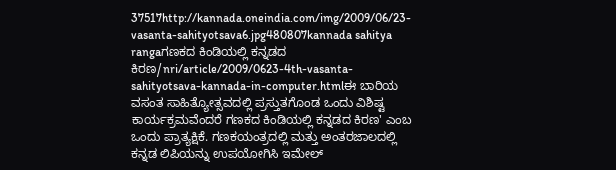37517http://kannada.oneindia.com/img/2009/06/23-vasanta-sahityotsava6.jpg480807kannada sahitya rangaಗಣಕದ ಕಿಂಡಿಯಲ್ಲಿ ಕನ್ನಡದ ಕಿರಣ/nri/article/2009/0623-4th-vasanta-sahityotsava-kannada-in-computer.htmlಈ ಬಾರಿಯ ವಸಂತ ಸಾಹಿತ್ಯೋತ್ಸವದಲ್ಲಿ ಪ್ರಸ್ತುತಗೊಂಡ ಒಂದು ವಿಶಿಷ್ಟ ಕಾರ್ಯಕ್ರಮವೆಂದರೆ ಗಣಕದ ಕಿಂಡಿಯಲ್ಲಿ ಕನ್ನಡದ ಕಿರಣ' ಎಂಬ ಒಂದು ಪ್ರಾತ್ಯಕ್ಷಿಕೆ. ಗಣಕಯಂತ್ರದಲ್ಲಿ ಮತ್ತು ಅಂತರಜಾಲದಲ್ಲಿ ಕನ್ನಡ ಲಿಪಿಯನ್ನು ಉಪಯೋಗಿಸಿ ಇಮೇಲ್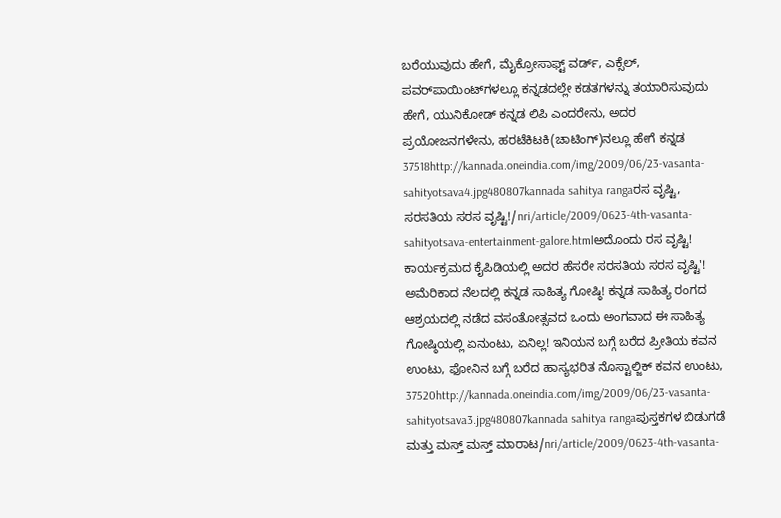ಬರೆಯುವುದು ಹೇಗೆ, ಮೈಕ್ರೋಸಾಫ್ಟ್ ವರ್ಡ್, ಎಕ್ಸೆಲ್, ಪವರ್‌ಪಾಯಿಂಟ್‌ಗಳಲ್ಲೂ ಕನ್ನಡದಲ್ಲೇ ಕಡತಗಳನ್ನು ತಯಾರಿಸುವುದು ಹೇಗೆ, ಯುನಿಕೋಡ್ ಕನ್ನಡ ಲಿಪಿ ಎಂದರೇನು, ಅದರ ಪ್ರಯೋಜನಗಳೇನು, ಹರಟೆಕಿಟಕಿ(ಚಾಟಿಂಗ್)ನಲ್ಲೂ ಹೇಗೆ ಕನ್ನಡ 37518http://kannada.oneindia.com/img/2009/06/23-vasanta-sahityotsava4.jpg480807kannada sahitya rangaರಸ ವೃಷ್ಟಿ, ಸರಸತಿಯ ಸರಸ ವೃಷ್ಟಿ!/nri/article/2009/0623-4th-vasanta-sahityotsava-entertainment-galore.htmlಅದೊಂದು ರಸ ವೃಷ್ಟಿ! ಕಾರ್ಯಕ್ರಮದ ಕೈಪಿಡಿಯಲ್ಲಿ ಅದರ ಹೆಸರೇ ಸರಸತಿಯ ಸರಸ ವೃಷ್ಟಿ'! ಅಮೆರಿಕಾದ ನೆಲದಲ್ಲಿ ಕನ್ನಡ ಸಾಹಿತ್ಯ ಗೋಷ್ಠಿ! ಕನ್ನಡ ಸಾಹಿತ್ಯ ರಂಗದ ಆಶ್ರಯದಲ್ಲಿ ನಡೆದ ವಸಂತೋತ್ಸವದ ಒಂದು ಅಂಗವಾದ ಈ ಸಾಹಿತ್ಯ ಗೋಷ್ಠಿಯಲ್ಲಿ ಏನುಂಟು, ಏನಿಲ್ಲ! ಇನಿಯನ ಬಗ್ಗೆ ಬರೆದ ಪ್ರೀತಿಯ ಕವನ ಉಂಟು, ಫೋನಿನ ಬಗ್ಗೆ ಬರೆದ ಹಾಸ್ಯಭರಿತ ನೊಸ್ಟಾಲ್ಜಿಕ್ ಕವನ ಉಂಟು, 37520http://kannada.oneindia.com/img/2009/06/23-vasanta-sahityotsava3.jpg480807kannada sahitya rangaಪುಸ್ತಕಗಳ ಬಿಡುಗಡೆ ಮತ್ತು ಮಸ್ತ್ ಮಸ್ತ್ ಮಾರಾಟ/nri/article/2009/0623-4th-vasanta-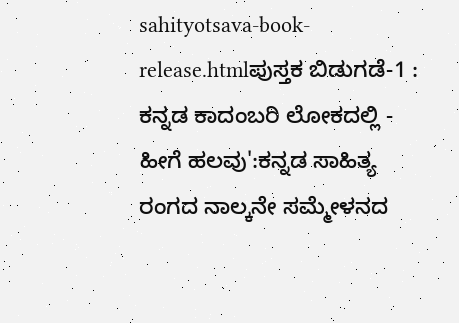sahityotsava-book-release.htmlಪುಸ್ತಕ ಬಿಡುಗಡೆ-1 : ಕನ್ನಡ ಕಾದಂಬರಿ ಲೋಕದಲ್ಲಿ - ಹೀಗೆ ಹಲವು':ಕನ್ನಡ ಸಾಹಿತ್ಯ ರಂಗದ ನಾಲ್ಕನೇ ಸಮ್ಮೇಳನದ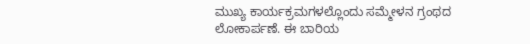ಮುಖ್ಯ ಕಾರ್ಯಕ್ರಮಗಳಲ್ಲೊಂದು ಸಮ್ಮೇಳನ ಗ್ರಂಥದ ಲೋಕಾರ್ಪಣೆ. ಈ ಬಾರಿಯ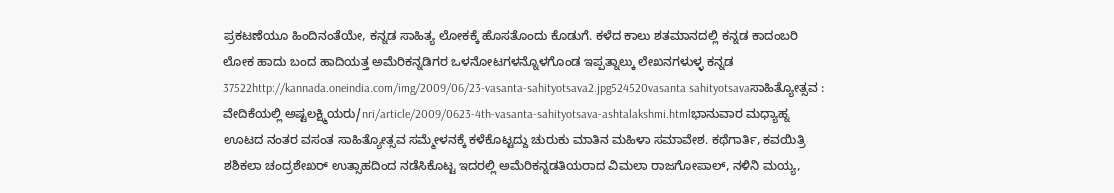ಪ್ರಕಟಣೆಯೂ ಹಿಂದಿನಂತೆಯೇ, ಕನ್ನಡ ಸಾಹಿತ್ಯ ಲೋಕಕ್ಕೆ ಹೊಸತೊಂದು ಕೊಡುಗೆ. ಕಳೆದ ಕಾಲು ಶತಮಾನದಲ್ಲಿ ಕನ್ನಡ ಕಾದಂಬರಿ ಲೋಕ ಹಾದು ಬಂದ ಹಾದಿಯತ್ತ ಅಮೆರಿಕನ್ನಡಿಗರ ಒಳನೋಟಗಳನ್ನೊಳಗೊಂಡ ಇಪ್ಪತ್ನಾಲ್ಕು ಲೇಖನಗಳುಳ್ಳ ಕನ್ನಡ 37522http://kannada.oneindia.com/img/2009/06/23-vasanta-sahityotsava2.jpg524520vasanta sahityotsavaಸಾಹಿತ್ಯೋತ್ಸವ : ವೇದಿಕೆಯಲ್ಲಿ ಅಷ್ಟಲಕ್ಷ್ಮಿಯರು/nri/article/2009/0623-4th-vasanta-sahityotsava-ashtalakshmi.htmlಭಾನುವಾರ ಮಧ್ಯಾಹ್ನ ಊಟದ ನಂತರ ವಸಂತ ಸಾಹಿತ್ಯೋತ್ಸವ ಸಮ್ಮೇಳನಕ್ಕೆ ಕಳೆಕೊಟ್ಟದ್ದು ಚುರುಕು ಮಾತಿನ ಮಹಿಳಾ ಸಮಾವೇಶ. ಕಥೆಗಾರ್ತಿ, ಕವಯಿತ್ರಿ ಶಶಿಕಲಾ ಚಂದ್ರಶೇಖರ್ ಉತ್ಸಾಹದಿಂದ ನಡೆಸಿಕೊಟ್ಟ ಇದರಲ್ಲಿ ಅಮೆರಿಕನ್ನಡತಿಯರಾದ ವಿಮಲಾ ರಾಜಗೋಪಾಲ್, ನಳಿನಿ ಮಯ್ಯ,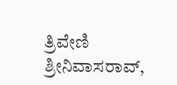ತ್ರಿವೇಣಿ ಶ್ರೀನಿವಾಸರಾವ್,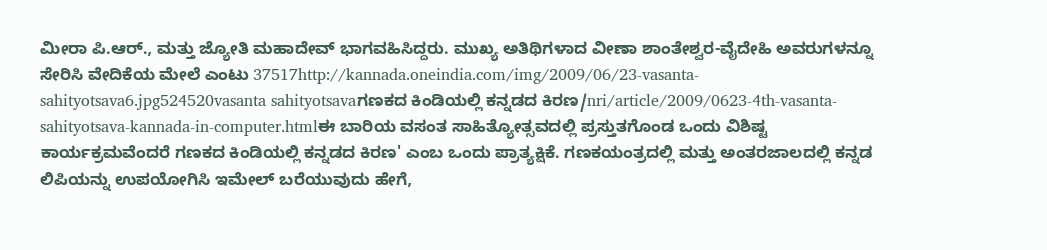ಮೀರಾ ಪಿ.ಆರ್., ಮತ್ತು ಜ್ಯೋತಿ ಮಹಾದೇವ್ ಭಾಗವಹಿಸಿದ್ದರು. ಮುಖ್ಯ ಅತಿಥಿಗಳಾದ ವೀಣಾ ಶಾಂತೇಶ್ವರ-ವೈದೇಹಿ ಅವರುಗಳನ್ನೂ ಸೇರಿಸಿ ವೇದಿಕೆಯ ಮೇಲೆ ಎಂಟು 37517http://kannada.oneindia.com/img/2009/06/23-vasanta-sahityotsava6.jpg524520vasanta sahityotsavaಗಣಕದ ಕಿಂಡಿಯಲ್ಲಿ ಕನ್ನಡದ ಕಿರಣ/nri/article/2009/0623-4th-vasanta-sahityotsava-kannada-in-computer.htmlಈ ಬಾರಿಯ ವಸಂತ ಸಾಹಿತ್ಯೋತ್ಸವದಲ್ಲಿ ಪ್ರಸ್ತುತಗೊಂಡ ಒಂದು ವಿಶಿಷ್ಟ ಕಾರ್ಯಕ್ರಮವೆಂದರೆ ಗಣಕದ ಕಿಂಡಿಯಲ್ಲಿ ಕನ್ನಡದ ಕಿರಣ' ಎಂಬ ಒಂದು ಪ್ರಾತ್ಯಕ್ಷಿಕೆ. ಗಣಕಯಂತ್ರದಲ್ಲಿ ಮತ್ತು ಅಂತರಜಾಲದಲ್ಲಿ ಕನ್ನಡ ಲಿಪಿಯನ್ನು ಉಪಯೋಗಿಸಿ ಇಮೇಲ್ ಬರೆಯುವುದು ಹೇಗೆ,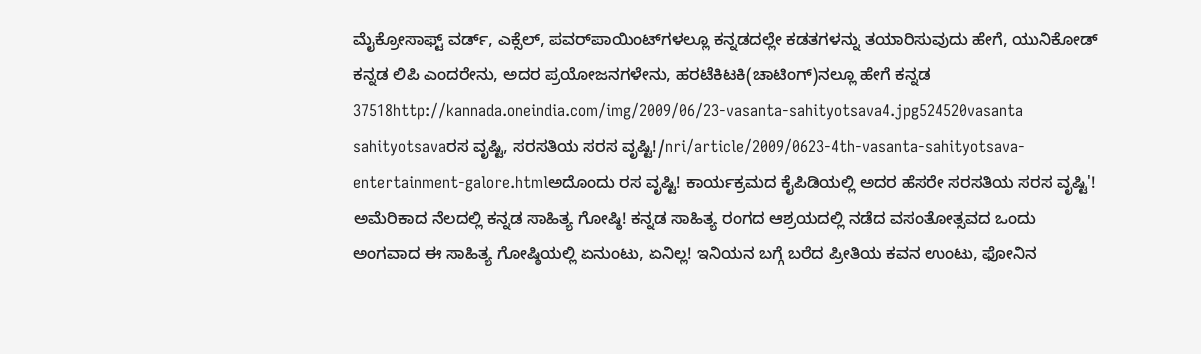ಮೈಕ್ರೋಸಾಫ್ಟ್ ವರ್ಡ್, ಎಕ್ಸೆಲ್, ಪವರ್‌ಪಾಯಿಂಟ್‌ಗಳಲ್ಲೂ ಕನ್ನಡದಲ್ಲೇ ಕಡತಗಳನ್ನು ತಯಾರಿಸುವುದು ಹೇಗೆ, ಯುನಿಕೋಡ್ ಕನ್ನಡ ಲಿಪಿ ಎಂದರೇನು, ಅದರ ಪ್ರಯೋಜನಗಳೇನು, ಹರಟೆಕಿಟಕಿ(ಚಾಟಿಂಗ್)ನಲ್ಲೂ ಹೇಗೆ ಕನ್ನಡ 37518http://kannada.oneindia.com/img/2009/06/23-vasanta-sahityotsava4.jpg524520vasanta sahityotsavaರಸ ವೃಷ್ಟಿ, ಸರಸತಿಯ ಸರಸ ವೃಷ್ಟಿ!/nri/article/2009/0623-4th-vasanta-sahityotsava-entertainment-galore.htmlಅದೊಂದು ರಸ ವೃಷ್ಟಿ! ಕಾರ್ಯಕ್ರಮದ ಕೈಪಿಡಿಯಲ್ಲಿ ಅದರ ಹೆಸರೇ ಸರಸತಿಯ ಸರಸ ವೃಷ್ಟಿ'! ಅಮೆರಿಕಾದ ನೆಲದಲ್ಲಿ ಕನ್ನಡ ಸಾಹಿತ್ಯ ಗೋಷ್ಠಿ! ಕನ್ನಡ ಸಾಹಿತ್ಯ ರಂಗದ ಆಶ್ರಯದಲ್ಲಿ ನಡೆದ ವಸಂತೋತ್ಸವದ ಒಂದು ಅಂಗವಾದ ಈ ಸಾಹಿತ್ಯ ಗೋಷ್ಠಿಯಲ್ಲಿ ಏನುಂಟು, ಏನಿಲ್ಲ! ಇನಿಯನ ಬಗ್ಗೆ ಬರೆದ ಪ್ರೀತಿಯ ಕವನ ಉಂಟು, ಫೋನಿನ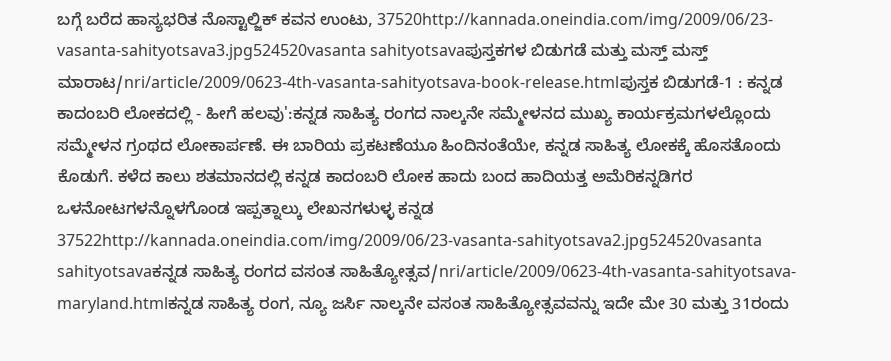ಬಗ್ಗೆ ಬರೆದ ಹಾಸ್ಯಭರಿತ ನೊಸ್ಟಾಲ್ಜಿಕ್ ಕವನ ಉಂಟು, 37520http://kannada.oneindia.com/img/2009/06/23-vasanta-sahityotsava3.jpg524520vasanta sahityotsavaಪುಸ್ತಕಗಳ ಬಿಡುಗಡೆ ಮತ್ತು ಮಸ್ತ್ ಮಸ್ತ್ ಮಾರಾಟ/nri/article/2009/0623-4th-vasanta-sahityotsava-book-release.htmlಪುಸ್ತಕ ಬಿಡುಗಡೆ-1 : ಕನ್ನಡ ಕಾದಂಬರಿ ಲೋಕದಲ್ಲಿ - ಹೀಗೆ ಹಲವು':ಕನ್ನಡ ಸಾಹಿತ್ಯ ರಂಗದ ನಾಲ್ಕನೇ ಸಮ್ಮೇಳನದ ಮುಖ್ಯ ಕಾರ್ಯಕ್ರಮಗಳಲ್ಲೊಂದು ಸಮ್ಮೇಳನ ಗ್ರಂಥದ ಲೋಕಾರ್ಪಣೆ. ಈ ಬಾರಿಯ ಪ್ರಕಟಣೆಯೂ ಹಿಂದಿನಂತೆಯೇ, ಕನ್ನಡ ಸಾಹಿತ್ಯ ಲೋಕಕ್ಕೆ ಹೊಸತೊಂದು ಕೊಡುಗೆ. ಕಳೆದ ಕಾಲು ಶತಮಾನದಲ್ಲಿ ಕನ್ನಡ ಕಾದಂಬರಿ ಲೋಕ ಹಾದು ಬಂದ ಹಾದಿಯತ್ತ ಅಮೆರಿಕನ್ನಡಿಗರ ಒಳನೋಟಗಳನ್ನೊಳಗೊಂಡ ಇಪ್ಪತ್ನಾಲ್ಕು ಲೇಖನಗಳುಳ್ಳ ಕನ್ನಡ 37522http://kannada.oneindia.com/img/2009/06/23-vasanta-sahityotsava2.jpg524520vasanta sahityotsavaಕನ್ನಡ ಸಾಹಿತ್ಯ ರಂಗದ ವಸಂತ ಸಾಹಿತ್ಯೋತ್ಸವ/nri/article/2009/0623-4th-vasanta-sahityotsava-maryland.htmlಕನ್ನಡ ಸಾಹಿತ್ಯ ರಂಗ, ನ್ಯೂ ಜರ್ಸಿ ನಾಲ್ಕನೇ ವಸಂತ ಸಾಹಿತ್ಯೋತ್ಸವವನ್ನು ಇದೇ ಮೇ 30 ಮತ್ತು 31ರಂದು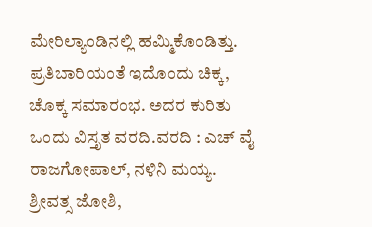ಮೇರಿಲ್ಯಾಂಡಿನಲ್ಲಿ ಹಮ್ಮಿಕೊಂಡಿತ್ತು. ಪ್ರತಿಬಾರಿಯಂತೆ ಇದೊಂದು ಚಿಕ್ಕ, ಚೊಕ್ಕ ಸಮಾರಂಭ. ಅದರ ಕುರಿತು ಒಂದು ವಿಸ್ತೃತ ವರದಿ.ವರದಿ : ಎಚ್ ವೈ ರಾಜಗೋಪಾಲ್, ನಳಿನಿ ಮಯ್ಯ. ಶ್ರೀವತ್ಸ ಜೋಶಿ,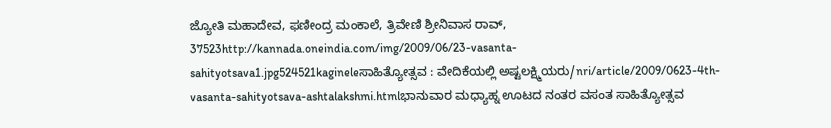ಜ್ಯೋತಿ ಮಹಾದೇವ, ಫಣೀಂದ್ರ ಮಂಕಾಲೆ, ತ್ರಿವೇಣಿ ಶ್ರೀನಿವಾಸ ರಾವ್, 37523http://kannada.oneindia.com/img/2009/06/23-vasanta-sahityotsava1.jpg524521kagineleಸಾಹಿತ್ಯೋತ್ಸವ : ವೇದಿಕೆಯಲ್ಲಿ ಅಷ್ಟಲಕ್ಷ್ಮಿಯರು/nri/article/2009/0623-4th-vasanta-sahityotsava-ashtalakshmi.htmlಭಾನುವಾರ ಮಧ್ಯಾಹ್ನ ಊಟದ ನಂತರ ವಸಂತ ಸಾಹಿತ್ಯೋತ್ಸವ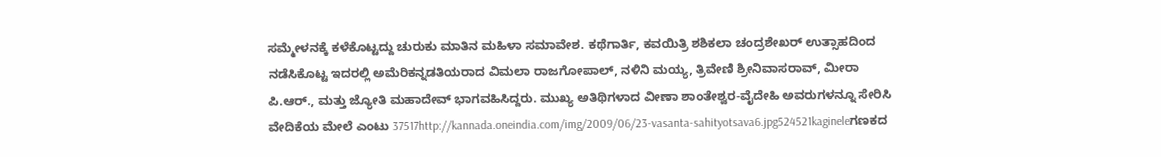ಸಮ್ಮೇಳನಕ್ಕೆ ಕಳೆಕೊಟ್ಟದ್ದು ಚುರುಕು ಮಾತಿನ ಮಹಿಳಾ ಸಮಾವೇಶ. ಕಥೆಗಾರ್ತಿ, ಕವಯಿತ್ರಿ ಶಶಿಕಲಾ ಚಂದ್ರಶೇಖರ್ ಉತ್ಸಾಹದಿಂದ ನಡೆಸಿಕೊಟ್ಟ ಇದರಲ್ಲಿ ಅಮೆರಿಕನ್ನಡತಿಯರಾದ ವಿಮಲಾ ರಾಜಗೋಪಾಲ್, ನಳಿನಿ ಮಯ್ಯ, ತ್ರಿವೇಣಿ ಶ್ರೀನಿವಾಸರಾವ್, ಮೀರಾ ಪಿ.ಆರ್., ಮತ್ತು ಜ್ಯೋತಿ ಮಹಾದೇವ್ ಭಾಗವಹಿಸಿದ್ದರು. ಮುಖ್ಯ ಅತಿಥಿಗಳಾದ ವೀಣಾ ಶಾಂತೇಶ್ವರ-ವೈದೇಹಿ ಅವರುಗಳನ್ನೂ ಸೇರಿಸಿ ವೇದಿಕೆಯ ಮೇಲೆ ಎಂಟು 37517http://kannada.oneindia.com/img/2009/06/23-vasanta-sahityotsava6.jpg524521kagineleಗಣಕದ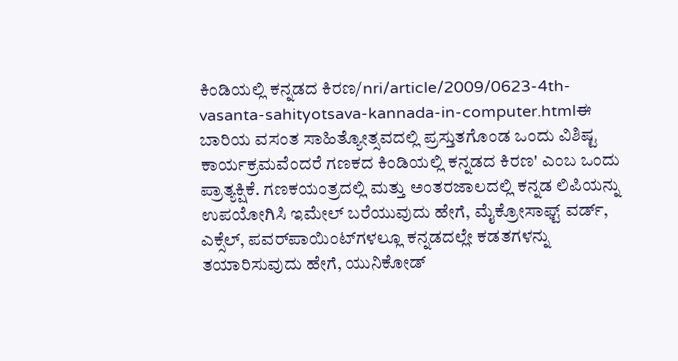ಕಿಂಡಿಯಲ್ಲಿ ಕನ್ನಡದ ಕಿರಣ/nri/article/2009/0623-4th-vasanta-sahityotsava-kannada-in-computer.htmlಈ ಬಾರಿಯ ವಸಂತ ಸಾಹಿತ್ಯೋತ್ಸವದಲ್ಲಿ ಪ್ರಸ್ತುತಗೊಂಡ ಒಂದು ವಿಶಿಷ್ಟ ಕಾರ್ಯಕ್ರಮವೆಂದರೆ ಗಣಕದ ಕಿಂಡಿಯಲ್ಲಿ ಕನ್ನಡದ ಕಿರಣ' ಎಂಬ ಒಂದು ಪ್ರಾತ್ಯಕ್ಷಿಕೆ. ಗಣಕಯಂತ್ರದಲ್ಲಿ ಮತ್ತು ಅಂತರಜಾಲದಲ್ಲಿ ಕನ್ನಡ ಲಿಪಿಯನ್ನು ಉಪಯೋಗಿಸಿ ಇಮೇಲ್ ಬರೆಯುವುದು ಹೇಗೆ, ಮೈಕ್ರೋಸಾಫ್ಟ್ ವರ್ಡ್, ಎಕ್ಸೆಲ್, ಪವರ್‌ಪಾಯಿಂಟ್‌ಗಳಲ್ಲೂ ಕನ್ನಡದಲ್ಲೇ ಕಡತಗಳನ್ನು ತಯಾರಿಸುವುದು ಹೇಗೆ, ಯುನಿಕೋಡ್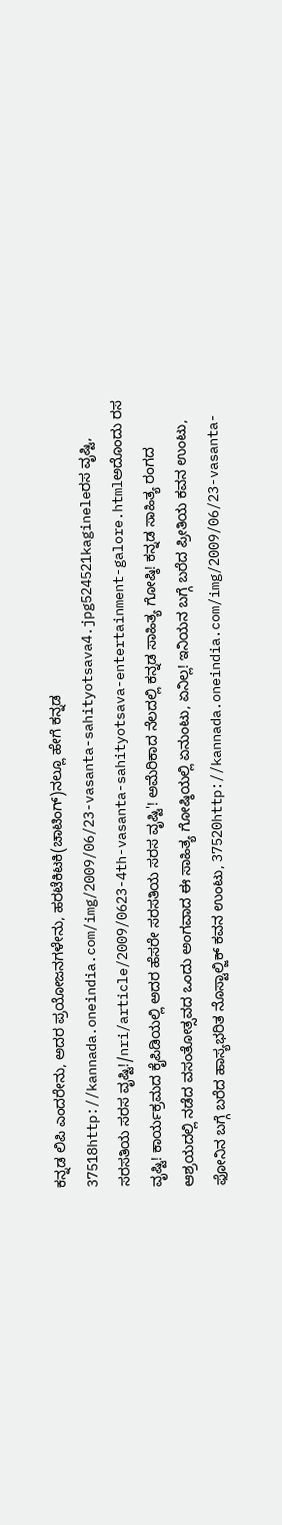ಕನ್ನಡ ಲಿಪಿ ಎಂದರೇನು, ಅದರ ಪ್ರಯೋಜನಗಳೇನು, ಹರಟೆಕಿಟಕಿ(ಚಾಟಿಂಗ್)ನಲ್ಲೂ ಹೇಗೆ ಕನ್ನಡ 37518http://kannada.oneindia.com/img/2009/06/23-vasanta-sahityotsava4.jpg524521kagineleರಸ ವೃಷ್ಟಿ, ಸರಸತಿಯ ಸರಸ ವೃಷ್ಟಿ!/nri/article/2009/0623-4th-vasanta-sahityotsava-entertainment-galore.htmlಅದೊಂದು ರಸ ವೃಷ್ಟಿ! ಕಾರ್ಯಕ್ರಮದ ಕೈಪಿಡಿಯಲ್ಲಿ ಅದರ ಹೆಸರೇ ಸರಸತಿಯ ಸರಸ ವೃಷ್ಟಿ'! ಅಮೆರಿಕಾದ ನೆಲದಲ್ಲಿ ಕನ್ನಡ ಸಾಹಿತ್ಯ ಗೋಷ್ಠಿ! ಕನ್ನಡ ಸಾಹಿತ್ಯ ರಂಗದ ಆಶ್ರಯದಲ್ಲಿ ನಡೆದ ವಸಂತೋತ್ಸವದ ಒಂದು ಅಂಗವಾದ ಈ ಸಾಹಿತ್ಯ ಗೋಷ್ಠಿಯಲ್ಲಿ ಏನುಂಟು, ಏನಿಲ್ಲ! ಇನಿಯನ ಬಗ್ಗೆ ಬರೆದ ಪ್ರೀತಿಯ ಕವನ ಉಂಟು, ಫೋನಿನ ಬಗ್ಗೆ ಬರೆದ ಹಾಸ್ಯಭರಿತ ನೊಸ್ಟಾಲ್ಜಿಕ್ ಕವನ ಉಂಟು, 37520http://kannada.oneindia.com/img/2009/06/23-vasanta-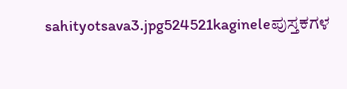sahityotsava3.jpg524521kagineleಪುಸ್ತಕಗಳ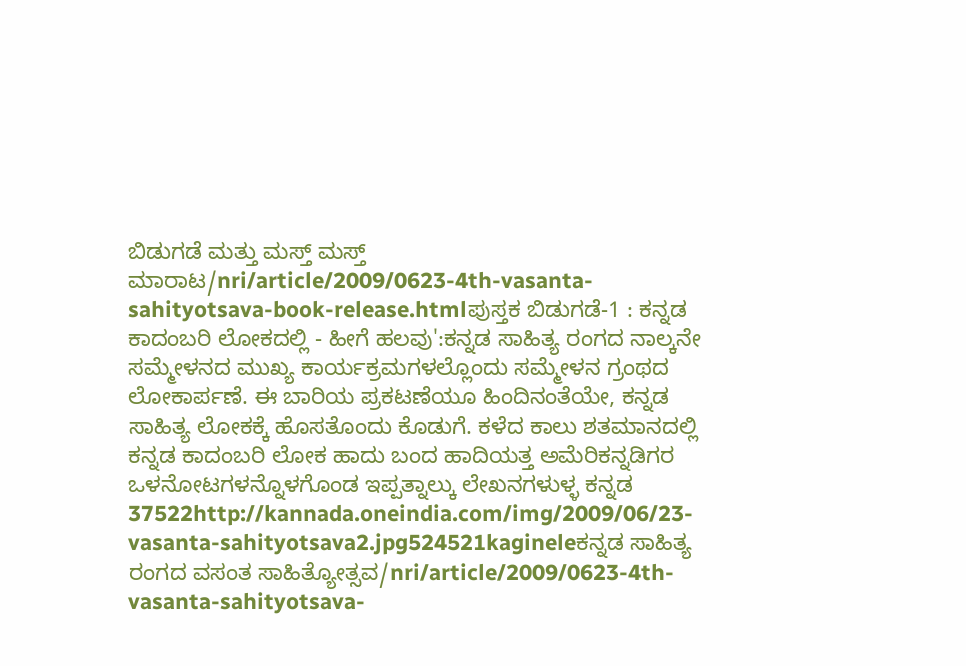ಬಿಡುಗಡೆ ಮತ್ತು ಮಸ್ತ್ ಮಸ್ತ್ ಮಾರಾಟ/nri/article/2009/0623-4th-vasanta-sahityotsava-book-release.htmlಪುಸ್ತಕ ಬಿಡುಗಡೆ-1 : ಕನ್ನಡ ಕಾದಂಬರಿ ಲೋಕದಲ್ಲಿ - ಹೀಗೆ ಹಲವು':ಕನ್ನಡ ಸಾಹಿತ್ಯ ರಂಗದ ನಾಲ್ಕನೇ ಸಮ್ಮೇಳನದ ಮುಖ್ಯ ಕಾರ್ಯಕ್ರಮಗಳಲ್ಲೊಂದು ಸಮ್ಮೇಳನ ಗ್ರಂಥದ ಲೋಕಾರ್ಪಣೆ. ಈ ಬಾರಿಯ ಪ್ರಕಟಣೆಯೂ ಹಿಂದಿನಂತೆಯೇ, ಕನ್ನಡ ಸಾಹಿತ್ಯ ಲೋಕಕ್ಕೆ ಹೊಸತೊಂದು ಕೊಡುಗೆ. ಕಳೆದ ಕಾಲು ಶತಮಾನದಲ್ಲಿ ಕನ್ನಡ ಕಾದಂಬರಿ ಲೋಕ ಹಾದು ಬಂದ ಹಾದಿಯತ್ತ ಅಮೆರಿಕನ್ನಡಿಗರ ಒಳನೋಟಗಳನ್ನೊಳಗೊಂಡ ಇಪ್ಪತ್ನಾಲ್ಕು ಲೇಖನಗಳುಳ್ಳ ಕನ್ನಡ 37522http://kannada.oneindia.com/img/2009/06/23-vasanta-sahityotsava2.jpg524521kagineleಕನ್ನಡ ಸಾಹಿತ್ಯ ರಂಗದ ವಸಂತ ಸಾಹಿತ್ಯೋತ್ಸವ/nri/article/2009/0623-4th-vasanta-sahityotsava-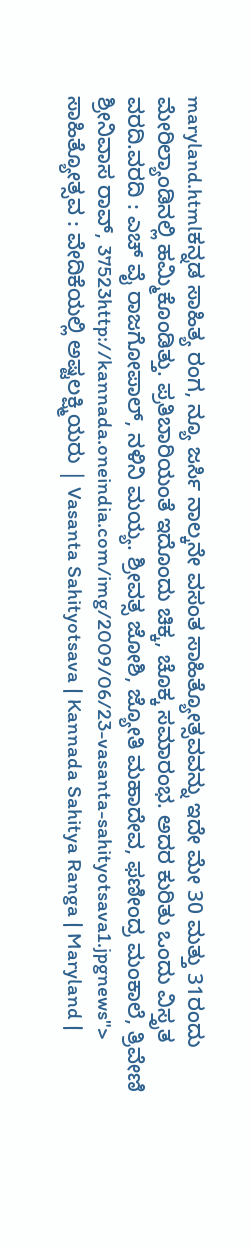maryland.htmlಕನ್ನಡ ಸಾಹಿತ್ಯ ರಂಗ, ನ್ಯೂ ಜರ್ಸಿ ನಾಲ್ಕನೇ ವಸಂತ ಸಾಹಿತ್ಯೋತ್ಸವವನ್ನು ಇದೇ ಮೇ 30 ಮತ್ತು 31ರಂದು ಮೇರಿಲ್ಯಾಂಡಿನಲ್ಲಿ ಹಮ್ಮಿಕೊಂಡಿತ್ತು. ಪ್ರತಿಬಾರಿಯಂತೆ ಇದೊಂದು ಚಿಕ್ಕ, ಚೊಕ್ಕ ಸಮಾರಂಭ. ಅದರ ಕುರಿತು ಒಂದು ವಿಸ್ತೃತ ವರದಿ.ವರದಿ : ಎಚ್ ವೈ ರಾಜಗೋಪಾಲ್, ನಳಿನಿ ಮಯ್ಯ. ಶ್ರೀವತ್ಸ ಜೋಶಿ, ಜ್ಯೋತಿ ಮಹಾದೇವ, ಫಣೀಂದ್ರ ಮಂಕಾಲೆ, ತ್ರಿವೇಣಿ ಶ್ರೀನಿವಾಸ ರಾವ್, 37523http://kannada.oneindia.com/img/2009/06/23-vasanta-sahityotsava1.jpgnews"> ಸಾಹಿತ್ಯೋತ್ಸವ : ವೇದಿಕೆಯಲ್ಲಿ ಅಷ್ಟಲಕ್ಷ್ಮಿಯರು | Vasanta Sahityotsava | Kannada Sahitya Ranga | Maryland |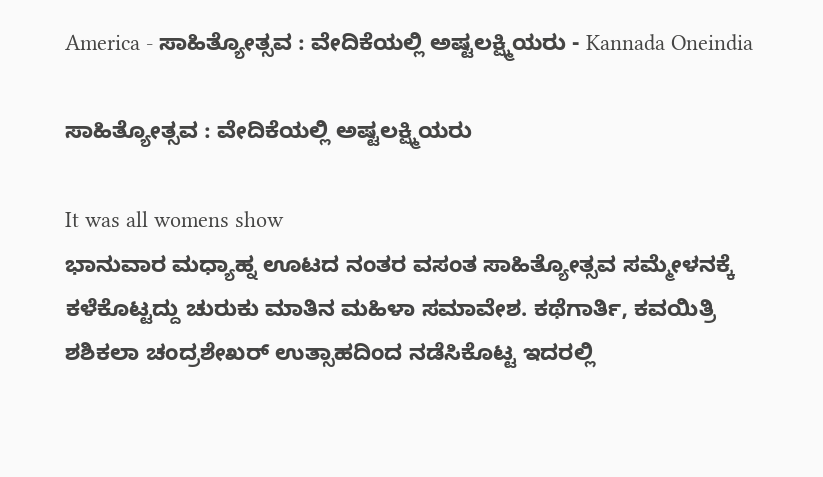America - ಸಾಹಿತ್ಯೋತ್ಸವ : ವೇದಿಕೆಯಲ್ಲಿ ಅಷ್ಟಲಕ್ಷ್ಮಿಯರು - Kannada Oneindia

ಸಾಹಿತ್ಯೋತ್ಸವ : ವೇದಿಕೆಯಲ್ಲಿ ಅಷ್ಟಲಕ್ಷ್ಮಿಯರು

It was all womens show
ಭಾನುವಾರ ಮಧ್ಯಾಹ್ನ ಊಟದ ನಂತರ ವಸಂತ ಸಾಹಿತ್ಯೋತ್ಸವ ಸಮ್ಮೇಳನಕ್ಕೆ ಕಳೆಕೊಟ್ಟದ್ದು ಚುರುಕು ಮಾತಿನ ಮಹಿಳಾ ಸಮಾವೇಶ. ಕಥೆಗಾರ್ತಿ, ಕವಯಿತ್ರಿ ಶಶಿಕಲಾ ಚಂದ್ರಶೇಖರ್ ಉತ್ಸಾಹದಿಂದ ನಡೆಸಿಕೊಟ್ಟ ಇದರಲ್ಲಿ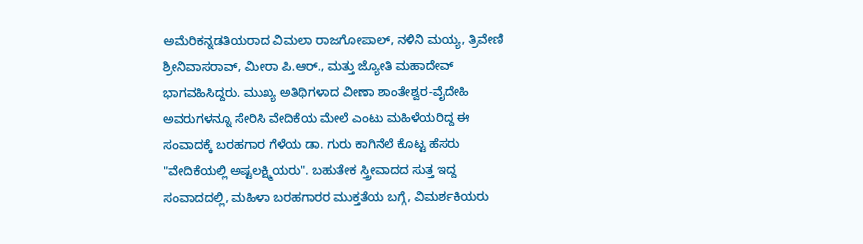ಅಮೆರಿಕನ್ನಡತಿಯರಾದ ವಿಮಲಾ ರಾಜಗೋಪಾಲ್, ನಳಿನಿ ಮಯ್ಯ, ತ್ರಿವೇಣಿ ಶ್ರೀನಿವಾಸರಾವ್, ಮೀರಾ ಪಿ.ಆರ್., ಮತ್ತು ಜ್ಯೋತಿ ಮಹಾದೇವ್ ಭಾಗವಹಿಸಿದ್ದರು. ಮುಖ್ಯ ಅತಿಥಿಗಳಾದ ವೀಣಾ ಶಾಂತೇಶ್ವರ-ವೈದೇಹಿ ಅವರುಗಳನ್ನೂ ಸೇರಿಸಿ ವೇದಿಕೆಯ ಮೇಲೆ ಎಂಟು ಮಹಿಳೆಯರಿದ್ದ ಈ ಸಂವಾದಕ್ಕೆ ಬರಹಗಾರ ಗೆಳೆಯ ಡಾ. ಗುರು ಕಾಗಿನೆಲೆ ಕೊಟ್ಟ ಹೆಸರು "ವೇದಿಕೆಯಲ್ಲಿ ಅಷ್ಟಲಕ್ಷ್ಮಿಯರು". ಬಹುತೇಕ ಸ್ತ್ರೀವಾದದ ಸುತ್ತ ಇದ್ದ ಸಂವಾದದಲ್ಲಿ, ಮಹಿಳಾ ಬರಹಗಾರರ ಮುಕ್ತತೆಯ ಬಗ್ಗೆ, ವಿಮರ್ಶಕಿಯರು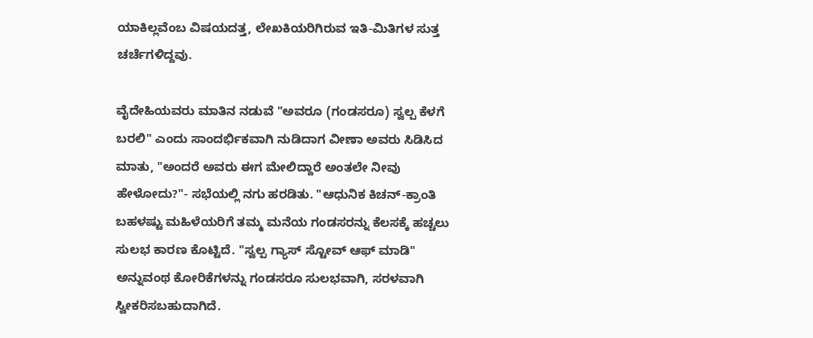ಯಾಕಿಲ್ಲವೆಂಬ ವಿಷಯದತ್ತ, ಲೇಖಕಿಯರಿಗಿರುವ ಇತಿ-ಮಿತಿಗಳ ಸುತ್ತ ಚರ್ಚೆಗಳಿದ್ದವು.

ವೈದೇಹಿಯವರು ಮಾತಿನ ನಡುವೆ "ಅವರೂ (ಗಂಡಸರೂ) ಸ್ವಲ್ಪ ಕೆಳಗೆ ಬರಲಿ" ಎಂದು ಸಾಂದರ್ಭಿಕವಾಗಿ ನುಡಿದಾಗ ವೀಣಾ ಅವರು ಸಿಡಿಸಿದ ಮಾತು, "ಅಂದರೆ ಅವರು ಈಗ ಮೇಲಿದ್ದಾರೆ ಅಂತಲೇ ನೀವು ಹೇಳೋದು?"- ಸಭೆಯಲ್ಲಿ ನಗು ಹರಡಿತು. "ಆಧುನಿಕ ಕಿಚನ್-ಕ್ರಾಂತಿ ಬಹಳಷ್ಟು ಮಹಿಳೆಯರಿಗೆ ತಮ್ಮ ಮನೆಯ ಗಂಡಸರನ್ನು ಕೆಲಸಕ್ಕೆ ಹಚ್ಚಲು ಸುಲಭ ಕಾರಣ ಕೊಟ್ಟಿದೆ. "ಸ್ವಲ್ಪ ಗ್ಯಾಸ್ ಸ್ಟೋವ್ ಆಫ್ ಮಾಡಿ" ಅನ್ನುವಂಥ ಕೋರಿಕೆಗಳನ್ನು ಗಂಡಸರೂ ಸುಲಭವಾಗಿ, ಸರಳವಾಗಿ ಸ್ವೀಕರಿಸಬಹುದಾಗಿದೆ.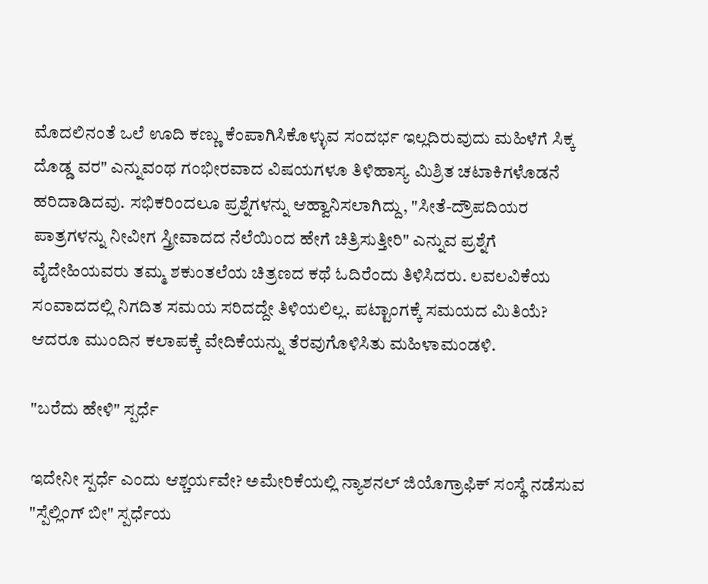ಮೊದಲಿನಂತೆ ಒಲೆ ಊದಿ ಕಣ್ಣು ಕೆಂಪಾಗಿಸಿಕೊಳ್ಳುವ ಸಂದರ್ಭ ಇಲ್ಲದಿರುವುದು ಮಹಿಳೆಗೆ ಸಿಕ್ಕ ದೊಡ್ಡ ವರ" ಎನ್ನುವಂಥ ಗಂಭೀರವಾದ ವಿಷಯಗಳೂ ತಿಳಿಹಾಸ್ಯ ಮಿಶ್ರಿತ ಚಟಾಕಿಗಳೊಡನೆ ಹರಿದಾಡಿದವು. ಸಭಿಕರಿಂದಲೂ ಪ್ರಶ್ನೆಗಳನ್ನು ಆಹ್ವಾನಿಸಲಾಗಿದ್ದು, "ಸೀತೆ-ದ್ರೌಪದಿಯರ ಪಾತ್ರಗಳನ್ನು ನೀವೀಗ ಸ್ತ್ರೀವಾದದ ನೆಲೆಯಿಂದ ಹೇಗೆ ಚಿತ್ರಿಸುತ್ತೀರಿ" ಎನ್ನುವ ಪ್ರಶ್ನೆಗೆ ವೈದೇಹಿಯವರು ತಮ್ಮ ಶಕುಂತಲೆಯ ಚಿತ್ರಣದ ಕಥೆ ಓದಿರೆಂದು ತಿಳಿಸಿದರು. ಲವಲವಿಕೆಯ ಸಂವಾದದಲ್ಲಿ ನಿಗದಿತ ಸಮಯ ಸರಿದದ್ದೇ ತಿಳಿಯಲಿಲ್ಲ. ಪಟ್ಟಾಂಗಕ್ಕೆ ಸಮಯದ ಮಿತಿಯೆ? ಆದರೂ ಮುಂದಿನ ಕಲಾಪಕ್ಕೆ ವೇದಿಕೆಯನ್ನು ತೆರವುಗೊಳಿಸಿತು ಮಹಿಳಾಮಂಡಳಿ.

"ಬರೆದು ಹೇಳಿ" ಸ್ಪರ್ಧೆ

ಇದೇನೀ ಸ್ಪರ್ಧೆ ಎಂದು ಆಶ್ಚರ್ಯವೇ? ಅಮೇರಿಕೆಯಲ್ಲಿ ನ್ಯಾಶನಲ್ ಜಿಯೊಗ್ರಾಫಿಕ್ ಸಂಸ್ಥೆ ನಡೆಸುವ "ಸ್ಪೆಲ್ಲಿಂಗ್ ಬೀ" ಸ್ಪರ್ಧೆಯ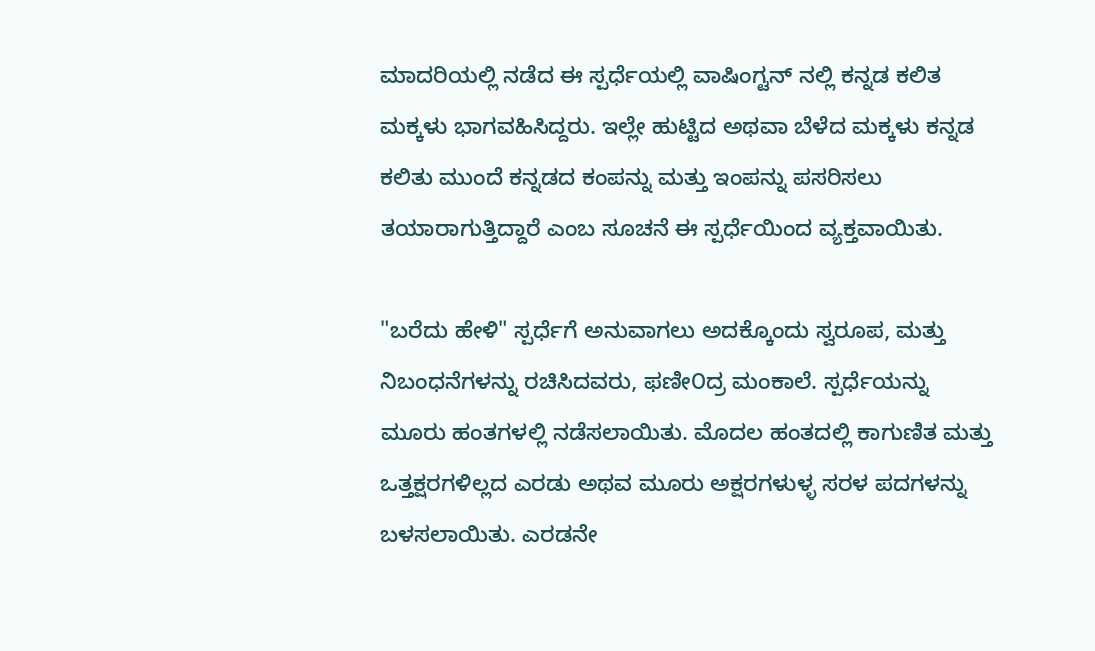ಮಾದರಿಯಲ್ಲಿ ನಡೆದ ಈ ಸ್ಪರ್ಧೆಯಲ್ಲಿ ವಾಷಿಂಗ್ಟನ್ ನಲ್ಲಿ ಕನ್ನಡ ಕಲಿತ ಮಕ್ಕಳು ಭಾಗವಹಿಸಿದ್ದರು. ಇಲ್ಲೇ ಹುಟ್ಟಿದ ಅಥವಾ ಬೆಳೆದ ಮಕ್ಕಳು ಕನ್ನಡ ಕಲಿತು ಮುಂದೆ ಕನ್ನಡದ ಕಂಪನ್ನು ಮತ್ತು ಇಂಪನ್ನು ಪಸರಿಸಲು ತಯಾರಾಗುತ್ತಿದ್ದಾರೆ ಎಂಬ ಸೂಚನೆ ಈ ಸ್ಪರ್ಧೆಯಿಂದ ವ್ಯಕ್ತವಾಯಿತು.

"ಬರೆದು ಹೇಳಿ" ಸ್ಪರ್ಧೆಗೆ ಅನುವಾಗಲು ಅದಕ್ಕೊಂದು ಸ್ವರೂಪ, ಮತ್ತು ನಿಬಂಧನೆಗಳನ್ನು ರಚಿಸಿದವರು, ಫಣೀ೦ದ್ರ ಮಂಕಾಲೆ. ಸ್ಪರ್ಧೆಯನ್ನು ಮೂರು ಹಂತಗಳಲ್ಲಿ ನಡೆಸಲಾಯಿತು. ಮೊದಲ ಹಂತದಲ್ಲಿ ಕಾಗುಣಿತ ಮತ್ತು ಒತ್ತಕ್ಷರಗಳಿಲ್ಲದ ಎರಡು ಅಥವ ಮೂರು ಅಕ್ಷರಗಳುಳ್ಳ ಸರಳ ಪದಗಳನ್ನು ಬಳಸಲಾಯಿತು. ಎರಡನೇ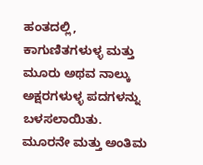ಹಂತದಲ್ಲಿ, ಕಾಗುಣಿತಗಳುಳ್ಳ ಮತ್ತು ಮೂರು ಅಥವ ನಾಲ್ಕು ಅಕ್ಷರಗಳುಳ್ಳ ಪದಗಳನ್ನು ಬಳಸಲಾಯಿತು. ಮೂರನೇ ಮತ್ತು ಅಂತಿಮ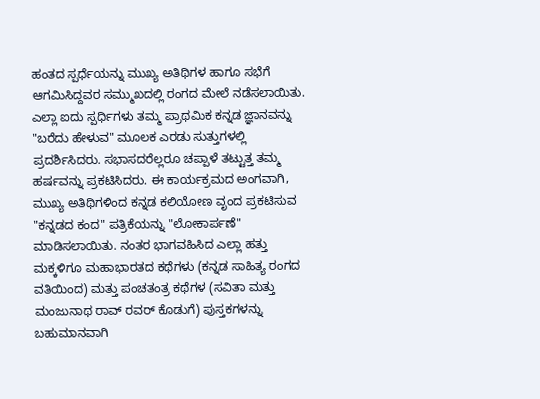ಹಂತದ ಸ್ಪರ್ಧೆಯನ್ನು ಮುಖ್ಯ ಅತಿಥಿಗಳ ಹಾಗೂ ಸಭೆಗೆ ಆಗಮಿಸಿದ್ದವರ ಸಮ್ಮುಖದಲ್ಲಿ ರಂಗದ ಮೇಲೆ ನಡೆಸಲಾಯಿತು. ಎಲ್ಲಾ ಐದು ಸ್ಪರ್ಧಿಗಳು ತಮ್ಮ ಪ್ರಾಥಮಿಕ ಕನ್ನಡ ಜ್ಞಾನವನ್ನು "ಬರೆದು ಹೇಳುವ" ಮೂಲಕ ಎರಡು ಸುತ್ತುಗಳಲ್ಲಿ ಪ್ರದರ್ಶಿಸಿದರು. ಸಭಾಸದರೆಲ್ಲರೂ ಚಪ್ಪಾಳೆ ತಟ್ಟುತ್ತ ತಮ್ಮ ಹರ್ಷವನ್ನು ಪ್ರಕಟಿಸಿದರು. ಈ ಕಾರ್ಯಕ್ರಮದ ಅಂಗವಾಗಿ, ಮುಖ್ಯ ಅತಿಥಿಗಳಿಂದ ಕನ್ನಡ ಕಲಿಯೋಣ ವೃಂದ ಪ್ರಕಟಿಸುವ "ಕನ್ನಡದ ಕಂದ" ಪತ್ರಿಕೆಯನ್ನು "ಲೋಕಾರ್ಪಣೆ" ಮಾಡಿಸಲಾಯಿತು. ನಂತರ ಭಾಗವಹಿಸಿದ ಎಲ್ಲಾ ಹತ್ತು ಮಕ್ಕಳಿಗೂ ಮಹಾಭಾರತದ ಕಥೆಗಳು (ಕನ್ನಡ ಸಾಹಿತ್ಯ ರಂಗದ ವತಿಯಿಂದ) ಮತ್ತು ಪಂಚತಂತ್ರ ಕಥೆಗಳ (ಸವಿತಾ ಮತ್ತು ಮಂಜುನಾಥ ರಾವ್ ರವರ್ ಕೊಡುಗೆ) ಪುಸ್ತಕಗಳನ್ನು ಬಹುಮಾನವಾಗಿ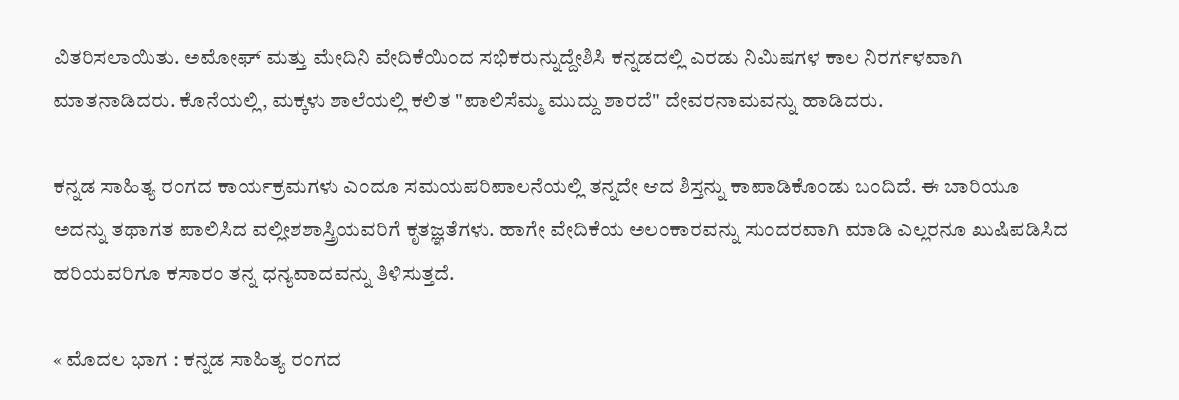ವಿತರಿಸಲಾಯಿತು. ಅಮೋಘ್ ಮತ್ತು ಮೇದಿನಿ ವೇದಿಕೆಯಿಂದ ಸಭಿಕರುನ್ನುದ್ದೇಶಿಸಿ ಕನ್ನಡದಲ್ಲಿ ಎರಡು ನಿಮಿಷಗಳ ಕಾಲ ನಿರರ್ಗಳವಾಗಿ ಮಾತನಾಡಿದರು. ಕೊನೆಯಲ್ಲಿ, ಮಕ್ಕಳು ಶಾಲೆಯಲ್ಲಿ ಕಲಿತ "ಪಾಲಿಸೆಮ್ಮ ಮುದ್ದು ಶಾರದೆ" ದೇವರನಾಮವನ್ನು ಹಾಡಿದರು.

ಕನ್ನಡ ಸಾಹಿತ್ಯ ರಂಗದ ಕಾರ್ಯಕ್ರಮಗಳು ಎಂದೂ ಸಮಯಪರಿಪಾಲನೆಯಲ್ಲಿ ತನ್ನದೇ ಆದ ಶಿಸ್ತನ್ನು ಕಾಪಾಡಿಕೊಂಡು ಬಂದಿದೆ. ಈ ಬಾರಿಯೂ ಅದನ್ನು ತಥಾಗತ ಪಾಲಿಸಿದ ವಲ್ಲೀಶಶಾಸ್ತ್ರಿಯವರಿಗೆ ಕೃತಜ್ಞತೆಗಳು. ಹಾಗೇ ವೇದಿಕೆಯ ಅಲಂಕಾರವನ್ನು ಸುಂದರವಾಗಿ ಮಾಡಿ ಎಲ್ಲರನೂ ಖುಷಿಪಡಿಸಿದ ಹರಿಯವರಿಗೂ ಕಸಾರಂ ತನ್ನ ಧನ್ಯವಾದವನ್ನು ತಿಳಿಸುತ್ತದೆ.

« ಮೊದಲ ಭಾಗ : ಕನ್ನಡ ಸಾಹಿತ್ಯ ರಂಗದ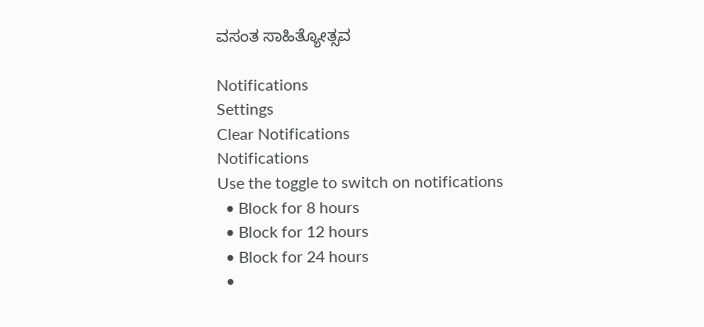ವಸಂತ ಸಾಹಿತ್ಯೋತ್ಸವ

Notifications
Settings
Clear Notifications
Notifications
Use the toggle to switch on notifications
  • Block for 8 hours
  • Block for 12 hours
  • Block for 24 hours
  •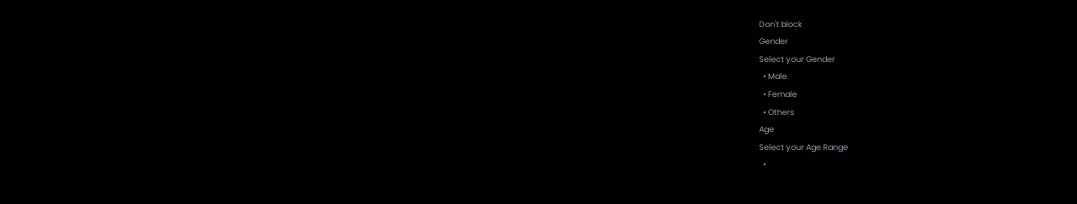Don't block
Gender
Select your Gender
  • Male
  • Female
  • Others
Age
Select your Age Range
  •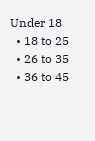Under 18
  • 18 to 25
  • 26 to 35
  • 36 to 45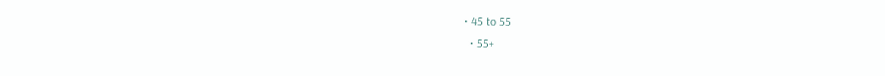• 45 to 55
  • 55+